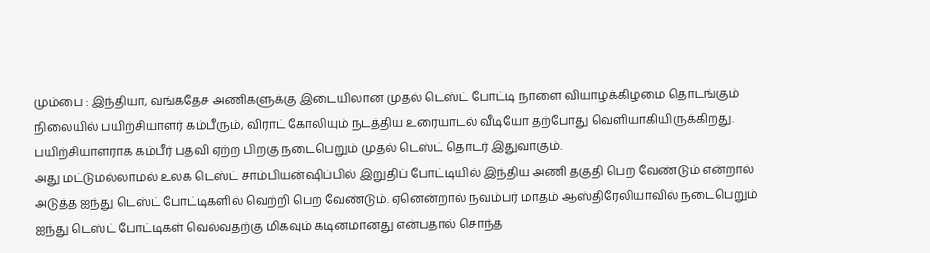மும்பை : இந்தியா, வங்கதேச அணிகளுக்கு இடையிலான முதல் டெஸ்ட் போட்டி நாளை வியாழக்கிழமை தொடங்கும் நிலையில் பயிற்சியாளர் கம்பீரும், விராட் கோலியும் நடத்திய உரையாடல் வீடியோ தற்போது வெளியாகியிருக்கிறது. பயிற்சியாளராக கம்பீர் பதவி ஏற்ற பிறகு நடைபெறும் முதல் டெஸ்ட் தொடர் இதுவாகும்.
அது மட்டுமல்லாமல் உலக டெஸ்ட் சாம்பியன்ஷிப்பில் இறுதிப் போட்டியில் இந்திய அணி தகுதி பெற வேண்டும் என்றால் அடுத்த ஐந்து டெஸ்ட் போட்டிகளில் வெற்றி பெற வேண்டும். ஏனென்றால் நவம்பர் மாதம் ஆஸ்திரேலியாவில் நடைபெறும் ஐந்து டெஸ்ட் போட்டிகள் வெல்வதற்கு மிகவும் கடினமானது என்பதால் சொந்த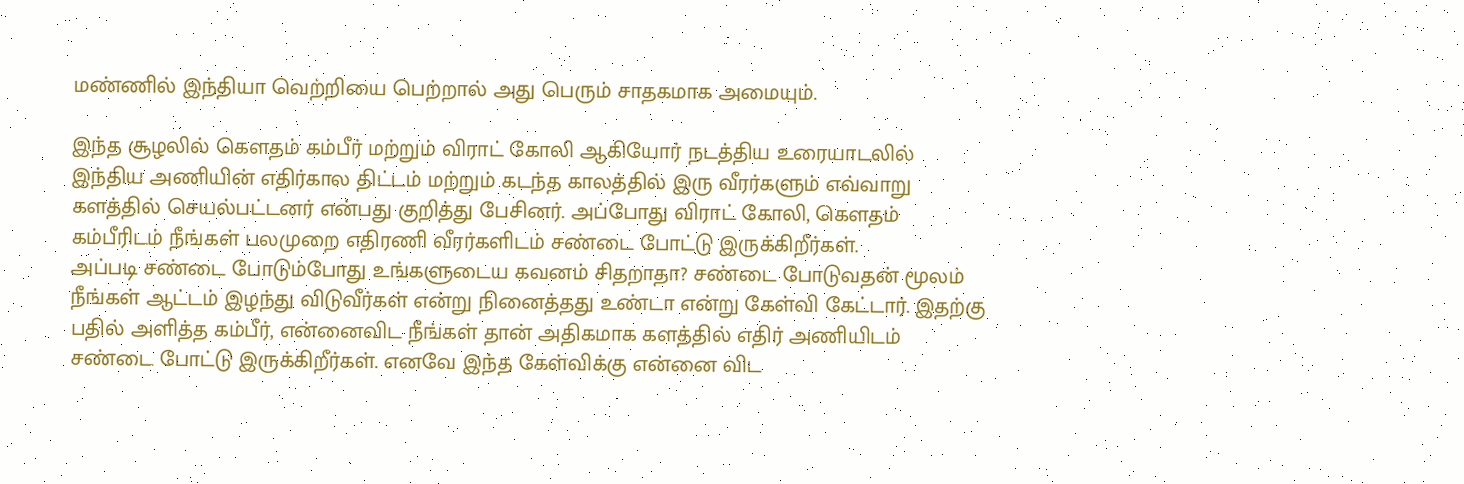மண்ணில் இந்தியா வெற்றியை பெற்றால் அது பெரும் சாதகமாக அமையும்.

இந்த சூழலில் கௌதம் கம்பீர் மற்றும் விராட் கோலி ஆகியோர் நடத்திய உரையாடலில் இந்திய அணியின் எதிர்கால திட்டம் மற்றும் கடந்த காலத்தில் இரு வீரர்களும் எவ்வாறு களத்தில் செயல்பட்டனர் என்பது குறித்து பேசினர். அப்போது விராட் கோலி, கௌதம் கம்பீரிடம் நீங்கள் பலமுறை எதிரணி வீரர்களிடம் சண்டை போட்டு இருக்கிறீர்கள்.
அப்படி சண்டை போடும்போது உங்களுடைய கவனம் சிதறாதா? சண்டை போடுவதன் மூலம் நீங்கள் ஆட்டம் இழந்து விடுவீர்கள் என்று நினைத்தது உண்டா என்று கேள்வி கேட்டார். இதற்கு பதில் அளித்த கம்பீர், என்னைவிட நீங்கள் தான் அதிகமாக களத்தில் எதிர் அணியிடம் சண்டை போட்டு இருக்கிறீர்கள். எனவே இந்த கேள்விக்கு என்னை விட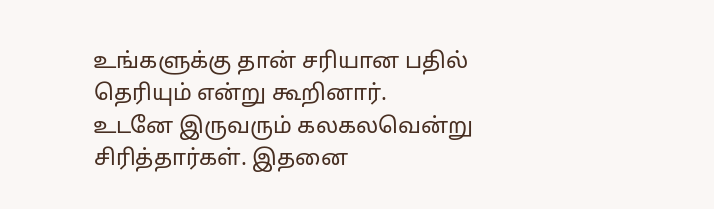உங்களுக்கு தான் சரியான பதில் தெரியும் என்று கூறினார்.
உடனே இருவரும் கலகலவென்று சிரித்தார்கள். இதனை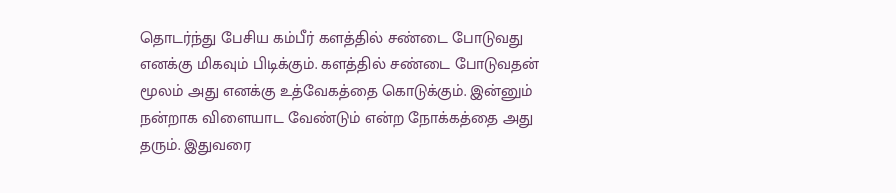தொடர்ந்து பேசிய கம்பீர் களத்தில் சண்டை போடுவது எனக்கு மிகவும் பிடிக்கும். களத்தில் சண்டை போடுவதன் மூலம் அது எனக்கு உத்வேகத்தை கொடுக்கும். இன்னும் நன்றாக விளையாட வேண்டும் என்ற நோக்கத்தை அது தரும். இதுவரை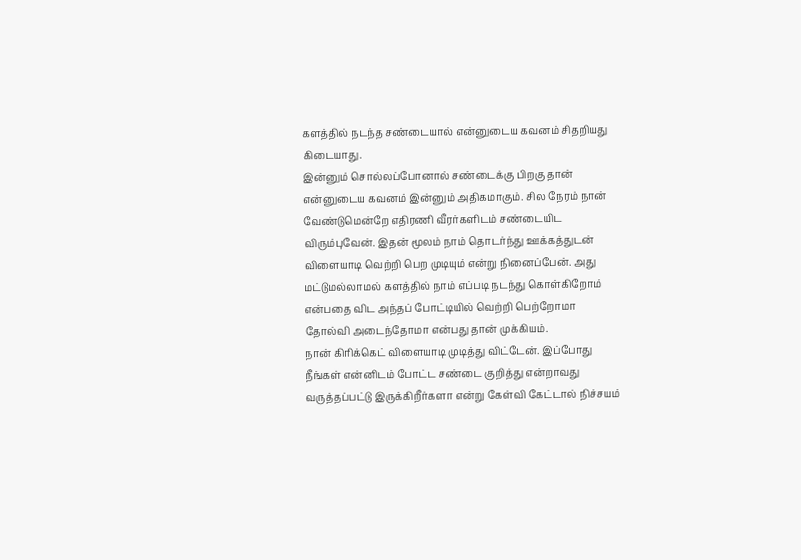களத்தில் நடந்த சண்டையால் என்னுடைய கவனம் சிதறியது கிடையாது.
இன்னும் சொல்லப்போனால் சண்டைக்கு பிறகு தான் என்னுடைய கவனம் இன்னும் அதிகமாகும். சில நேரம் நான் வேண்டுமென்றே எதிரணி வீரர்களிடம் சண்டையிட விரும்புவேன். இதன் மூலம் நாம் தொடர்ந்து ஊக்கத்துடன் விளையாடி வெற்றி பெற முடியும் என்று நினைப்பேன். அது மட்டுமல்லாமல் களத்தில் நாம் எப்படி நடந்து கொள்கிறோம் என்பதை விட அந்தப் போட்டியில் வெற்றி பெற்றோமா தோல்வி அடைந்தோமா என்பது தான் முக்கியம்.
நான் கிரிக்கெட் விளையாடி முடித்து விட்டேன். இப்போது நீங்கள் என்னிடம் போட்ட சண்டை குறித்து என்றாவது வருத்தப்பட்டு இருக்கிறீர்களா என்று கேள்வி கேட்டால் நிச்சயம்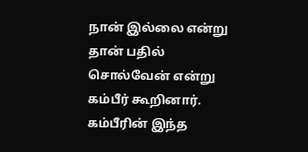நான் இல்லை என்று தான் பதில் சொல்வேன் என்று கம்பீர் கூறினார். கம்பீரின் இந்த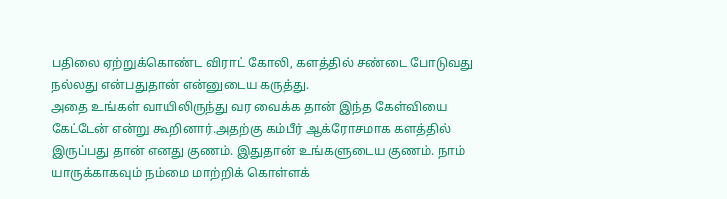பதிலை ஏற்றுக்கொண்ட விராட் கோலி, களத்தில் சண்டை போடுவது நல்லது என்பதுதான் என்னுடைய கருத்து.
அதை உங்கள் வாயிலிருந்து வர வைக்க தான் இந்த கேள்வியை கேட்டேன் என்று கூறினார்.அதற்கு கம்பீர் ஆக்ரோசமாக களத்தில் இருப்பது தான் எனது குணம். இதுதான் உங்களுடைய குணம். நாம் யாருக்காகவும் நம்மை மாற்றிக் கொள்ளக்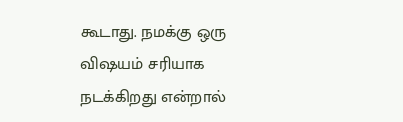கூடாது. நமக்கு ஒரு விஷயம் சரியாக நடக்கிறது என்றால்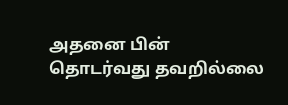அதனை பின் தொடர்வது தவறில்லை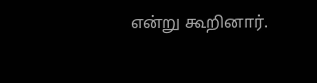என்று கூறினார்.